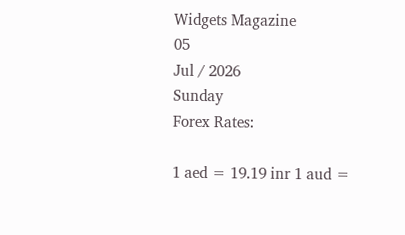Widgets Magazine
05
Jul / 2026
Sunday
Forex Rates:

1 aed = 19.19 inr 1 aud =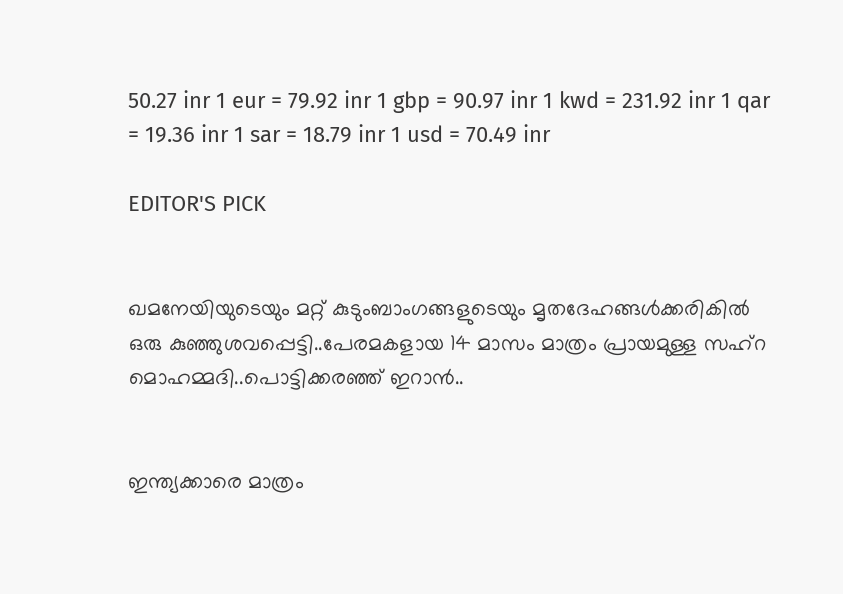50.27 inr 1 eur = 79.92 inr 1 gbp = 90.97 inr 1 kwd = 231.92 inr 1 qar = 19.36 inr 1 sar = 18.79 inr 1 usd = 70.49 inr

EDITOR'S PICK


ഖമനേയിയുടെയും മറ്റ് കുടുംബാംഗങ്ങളുടെയും മൃതദേഹങ്ങൾക്കരികിൽ ഒരു കുഞ്ഞുശവപ്പെട്ടി..പേരമകളായ 14 മാസം മാത്രം പ്രായമുള്ള സഹ്റ മൊഹമ്മദി..പൊട്ടിക്കരഞ്ഞ് ഇറാൻ..


ഇന്ത്യക്കാരെ മാത്രം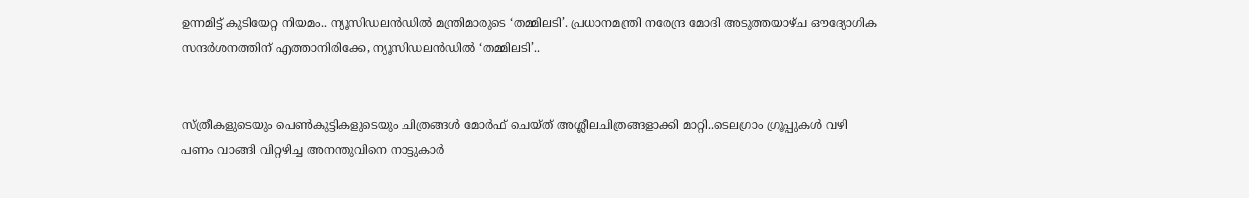ഉന്നമിട്ട് കുടിയേറ്റ നിയമം.. ന്യൂസിഡലൻഡിൽ മന്ത്രിമാരുടെ ‘തമ്മിലടി’. പ്രധാനമന്ത്രി നരേന്ദ്ര മോദി അടുത്തയാഴ്ച ഔദ്യോഗിക സന്ദർശനത്തിന് എത്താനിരിക്കേ, ന്യൂസിഡലൻഡിൽ ‘തമ്മിലടി’..


സ്ത്രീകളുടെയും പെണ്‍കുട്ടികളുടെയും ചിത്രങ്ങള്‍ മോര്‍ഫ് ചെയ്ത് അശ്ലീലചിത്രങ്ങളാക്കി മാറ്റി..ടെലഗ്രാം ഗ്രൂപ്പുകള്‍ വഴി പണം വാങ്ങി വിറ്റഴിച്ച അനന്തുവിനെ നാട്ടുകാർ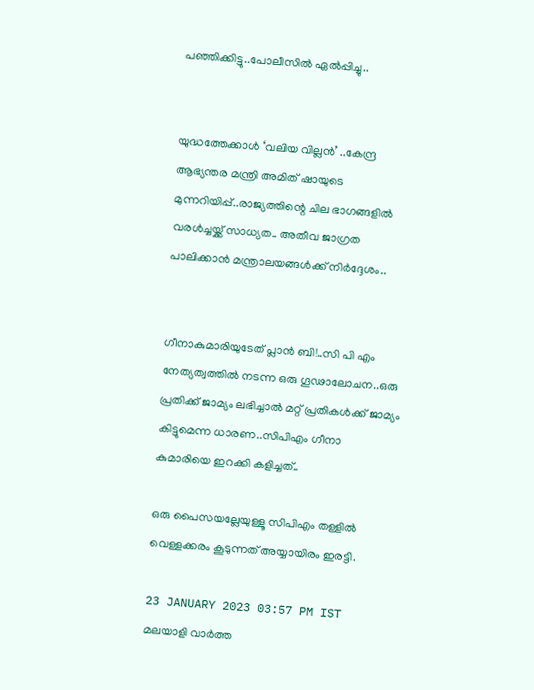പഞ്ഞിക്കിട്ടു..പോലീസിൽ ഏൽപ്പിച്ചു..


യുദ്ധത്തേക്കാൾ ‘വലിയ വില്ലൻ’ ..കേന്ദ്ര ആഭ്യന്തര മന്ത്രി അമിത് ഷായുടെ മുന്നറിയിപ്പ്..രാജ്യത്തിന്റെ ചില ഭാഗങ്ങളിൽ വരൾച്ചയ്ക്ക് സാധ്യത.. അതീവ ജാഗ്രത പാലിക്കാൻ മന്ത്രാലയങ്ങൾക്ക് നിർദ്ദേശം..


ഗീനാകുമാരിയുടേത് പ്ലാൻ ബി!..സി പി എം നേത്യത്വത്തിൽ നടന്ന ഒരു ഗൂഢാലോചന..ഒരു പ്രതിക്ക് ജാമ്യം ലഭിച്ചാൽ മറ്റ് പ്രതികൾക്ക് ജാമ്യം കിട്ടുമെന്ന ധാരണ..സിപിഎം ഗീനാ കുമാരിയെ ഇറക്കി കളിച്ചത്..

ഒരു പൈസയല്ലേയുള്ളൂ സിപിഎം തള്ളില്‍ വെള്ളക്കരം കൂടുന്നത് അയ്യായിരം ഇരട്ടി.

23 JANUARY 2023 03:57 PM IST
മലയാളി വാര്‍ത്ത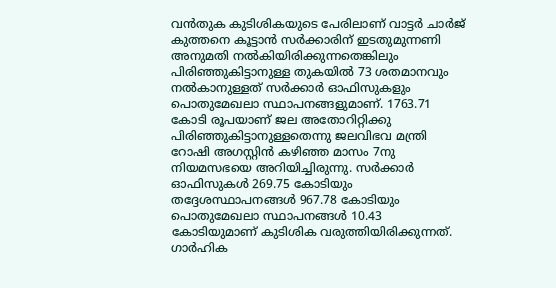വന്‍തുക കുടിശികയുടെ പേരിലാണ് വാട്ടര്‍ ചാര്‍ജ് കുത്തനെ കൂട്ടാന്‍ സര്‍ക്കാരിന് ഇടതുമുന്നണി അനുമതി നല്‍കിയിരിക്കുന്നതെങ്കിലും പിരിഞ്ഞുകിട്ടാനുള്ള തുകയില്‍ 73 ശതമാനവും നല്‍കാനുള്ളത് സര്‍ക്കാര്‍ ഓഫിസുകളും പൊതുമേഖലാ സ്ഥാപനങ്ങളുമാണ്. 1763.71 കോടി രൂപയാണ് ജല അതോറിറ്റിക്കു പിരിഞ്ഞുകിട്ടാനുള്ളതെന്നു ജലവിഭവ മന്ത്രി റോഷി അഗസ്റ്റിന്‍ കഴിഞ്ഞ മാസം 7നു നിയമസഭയെ അറിയിച്ചിരുന്നു. സര്‍ക്കാര്‍ ഓഫിസുകള്‍ 269.75 കോടിയും തദ്ദേശസ്ഥാപനങ്ങള്‍ 967.78 കോടിയും പൊതുമേഖലാ സ്ഥാപനങ്ങള്‍ 10.43 കോടിയുമാണ് കുടിശിക വരുത്തിയിരിക്കുന്നത്. ഗാര്‍ഹിക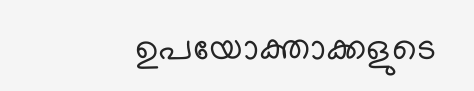ഉപയോക്താക്കളുടെ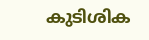കുടിശിക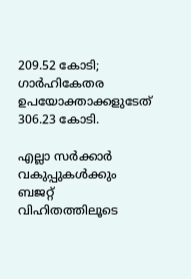209.52 കോടി; ഗാര്‍ഹികേതര ഉപയോക്താക്കളുടേത് 306.23 കോടി.

എല്ലാ സര്‍ക്കാര്‍ വകുപ്പുകള്‍ക്കും ബജറ്റ് വിഹിതത്തിലൂടെ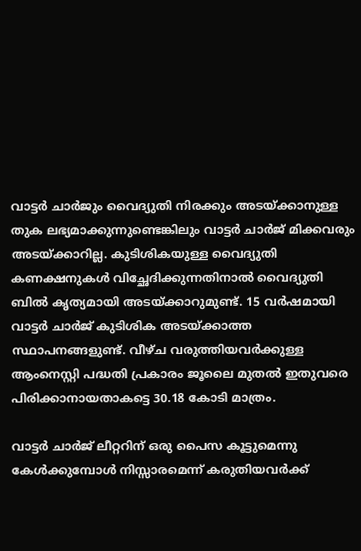വാട്ടര്‍ ചാര്‍ജും വൈദ്യുതി നിരക്കും അടയ്ക്കാനുള്ള തുക ലഭ്യമാക്കുന്നുണ്ടെങ്കിലും വാട്ടര്‍ ചാര്‍ജ് മിക്കവരും അടയ്ക്കാറില്ല. കുടിശികയുള്ള വൈദ്യുതി കണക്ഷനുകള്‍ വിച്ഛേദിക്കുന്നതിനാല്‍ വൈദ്യുതി ബില്‍ കൃത്യമായി അടയ്ക്കാറുമുണ്ട്. 15 വര്‍ഷമായി വാട്ടര്‍ ചാര്‍ജ് കുടിശിക അടയ്ക്കാത്ത സ്ഥാപനങ്ങളുണ്ട്. വീഴ്ച വരുത്തിയവര്‍ക്കുള്ള ആംനെസ്റ്റി പദ്ധതി പ്രകാരം ജൂലൈ മുതല്‍ ഇതുവരെ പിരിക്കാനായതാകട്ടെ 30.18 കോടി മാത്രം.

വാട്ടര്‍ ചാര്‍ജ് ലീറ്ററിന് ഒരു പൈസ കൂട്ടുമെന്നു കേള്‍ക്കുമ്പോള്‍ നിസ്സാരമെന്ന് കരുതിയവര്‍ക്ക്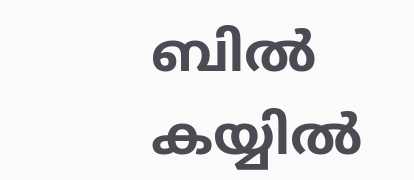ബില്‍ കയ്യില്‍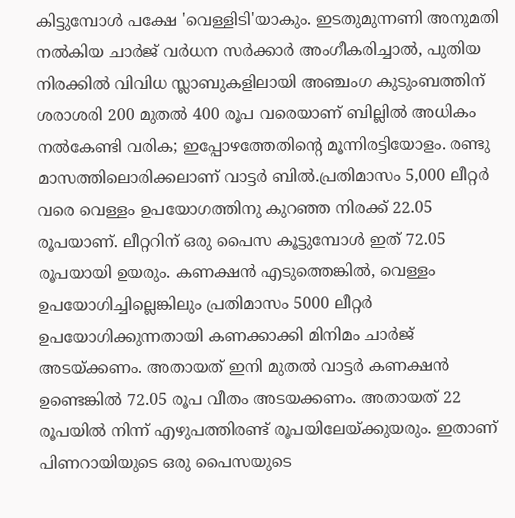കിട്ടുമ്പോള്‍ പക്ഷേ 'വെള്ളിടി'യാകും. ഇടതുമുന്നണി അനുമതി നല്‍കിയ ചാര്‍ജ് വര്‍ധന സര്‍ക്കാര്‍ അംഗീകരിച്ചാല്‍, പുതിയ നിരക്കില്‍ വിവിധ സ്ലാബുകളിലായി അഞ്ചംഗ കുടുംബത്തിന് ശരാശരി 200 മുതല്‍ 400 രൂപ വരെയാണ് ബില്ലില്‍ അധികം നല്‍കേണ്ടി വരിക; ഇപ്പോഴത്തേതിന്റെ മൂന്നിരട്ടിയോളം. രണ്ടു മാസത്തിലൊരിക്കലാണ് വാട്ടര്‍ ബില്‍.പ്രതിമാസം 5,000 ലീറ്റര്‍ വരെ വെള്ളം ഉപയോഗത്തിനു കുറഞ്ഞ നിരക്ക് 22.05 രൂപയാണ്. ലീറ്ററിന് ഒരു പൈസ കൂട്ടുമ്പോള്‍ ഇത് 72.05 രൂപയായി ഉയരും. കണക്ഷന്‍ എടുത്തെങ്കില്‍, വെള്ളം ഉപയോഗിച്ചില്ലെങ്കിലും പ്രതിമാസം 5000 ലീറ്റര്‍ ഉപയോഗിക്കുന്നതായി കണക്കാക്കി മിനിമം ചാര്‍ജ് അടയ്ക്കണം. അതായത് ഇനി മുതല്‍ വാട്ടര്‍ കണക്ഷന്‍ ഉണ്ടെങ്കില്‍ 72.05 രൂപ വീതം അടയക്കണം. അതായത് 22 രൂപയില്‍ നിന്ന് എഴുപത്തിരണ്ട് രൂപയിലേയ്ക്കുയരും. ഇതാണ് പിണറായിയുടെ ഒരു പൈസയുടെ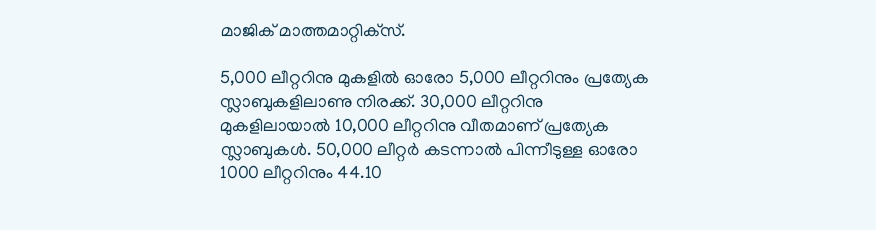മാജിക് മാത്തമാറ്റിക്‌സ്.

5,000 ലീറ്ററിനു മുകളില്‍ ഓരോ 5,000 ലീറ്ററിനും പ്രത്യേക സ്ലാബുകളിലാണു നിരക്ക്. 30,000 ലീറ്ററിനു മുകളിലായാല്‍ 10,000 ലീറ്ററിനു വീതമാണ് പ്രത്യേക സ്ലാബുകള്‍. 50,000 ലീറ്റര്‍ കടന്നാല്‍ പിന്നീടുള്ള ഓരോ 1000 ലീറ്ററിനും 44.10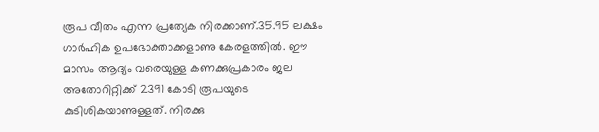രൂപ വീതം എന്ന പ്രത്യേക നിരക്കാണ്.35.95 ലക്ഷം ഗാര്‍ഹിക ഉപഭോക്താക്കളാണു കേരളത്തില്‍. ഈ മാസം ആദ്യം വരെയുള്ള കണക്കുപ്രകാരം ജല അതോറിറ്റിക്ക് 2391 കോടി രൂപയുടെ കുടിശികയാണുള്ളത്. നിരക്കു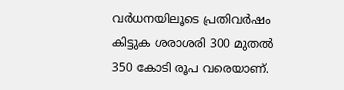വര്‍ധനയിലൂടെ പ്രതിവര്‍ഷം കിട്ടുക ശരാശരി 300 മുതല്‍ 350 കോടി രൂപ വരെയാണ്.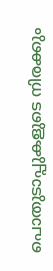പൊതുടാപ്പുകളുടെ നിരക്കും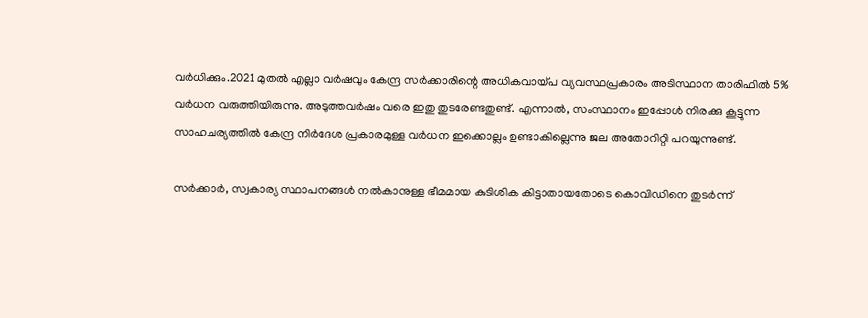വര്‍ധിക്കും.2021 മുതല്‍ എല്ലാ വര്‍ഷവും കേന്ദ്ര സര്‍ക്കാരിന്റെ അധികവായ്പ വ്യവസ്ഥപ്രകാരം അടിസ്ഥാന താരിഫില്‍ 5% വര്‍ധന വരുത്തിയിരുന്നു. അടുത്തവര്‍ഷം വരെ ഇതു തുടരേണ്ടതുണ്ട്. എന്നാല്‍, സംസ്ഥാനം ഇപ്പോള്‍ നിരക്കു കൂട്ടുന്ന സാഹചര്യത്തില്‍ കേന്ദ്ര നിര്‍ദേശ പ്രകാരമുള്ള വര്‍ധന ഇക്കൊല്ലം ഉണ്ടാകില്ലെന്നു ജല അതോറിറ്റി പറയുന്നുണ്ട്.

സര്‍ക്കാര്‍, സ്വകാര്യ സ്ഥാപനങ്ങള്‍ നല്‍കാനുള്ള ഭീമമായ കുടിശിക കിട്ടാതായതോടെ കൊവിഡിനെ തുടര്‍ന്ന്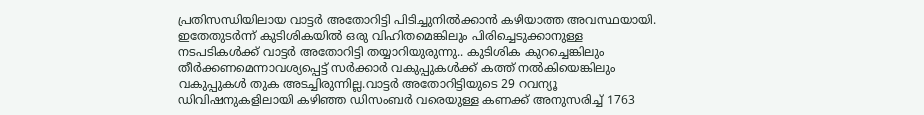പ്രതിസന്ധിയിലായ വാട്ടര്‍ അതോറിട്ടി പിടിച്ചുനില്‍ക്കാന്‍ കഴിയാത്ത അവസ്ഥയായി. ഇതേതുടര്‍ന്ന് കുടിശികയില്‍ ഒരു വിഹിതമെങ്കിലും പിരിച്ചെടുക്കാനുള്ള നടപടികള്‍ക്ക് വാട്ടര്‍ അതോറിട്ടി തയ്യാറിയുരുന്നു.. കുടിശിക കുറച്ചെങ്കിലും തീര്‍ക്കണമെന്നാവശ്യപ്പെട്ട് സര്‍ക്കാര്‍ വകുപ്പുകള്‍ക്ക് കത്ത് നല്‍കിയെങ്കിലും വകുപ്പുകള്‍ തുക അടച്ചിരുന്നില്ല.വാട്ടര്‍ അതോറിട്ടിയുടെ 29 റവന്യൂ ഡിവിഷനുകളിലായി കഴിഞ്ഞ ഡിസംബര്‍ വരെയുള്ള കണക്ക് അനുസരിച്ച് 1763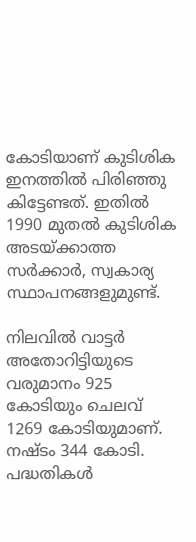കോടിയാണ് കുടിശിക ഇനത്തില്‍ പിരിഞ്ഞു കിട്ടേണ്ടത്. ഇതില്‍ 1990 മുതല്‍ കുടിശിക അടയ്ക്കാത്ത സര്‍ക്കാര്‍, സ്വകാര്യ സ്ഥാപനങ്ങളുമുണ്ട്.

നിലവില്‍ വാട്ടര്‍ അതോറിട്ടിയുടെ വരുമാനം 925 കോടിയും ചെലവ് 1269 കോടിയുമാണ്. നഷ്ടം 344 കോടി. പദ്ധതികള്‍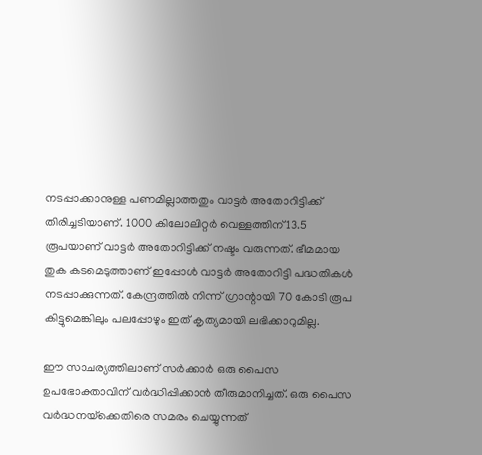നടപ്പാക്കാനുള്ള പണമില്ലാത്തതും വാട്ടര്‍ അതോറിട്ടിക്ക് തിരിച്ചടിയാണ്. 1000 കിലോലിറ്റര്‍ വെള്ളത്തിന് 13.5 രൂപയാണ് വാട്ടര്‍ അതോറിട്ടിക്ക് നഷ്ടം വരുന്നത്. ഭീമമായ തുക കടമെടുത്താണ് ഇപ്പോള്‍ വാട്ടര്‍ അതോറിട്ടി പദ്ധതികള്‍ നടപ്പാക്കുന്നത്. കേന്ദ്രത്തില്‍ നിന്ന് ഗ്രാന്റായി 70 കോടി രൂപ കിട്ടുമെങ്കിലും പലപ്പോഴും ഇത് കൃത്യമായി ലഭിക്കാറുമില്ല.

ഈ സാചര്യത്തിലാണ് സര്‍ക്കാര്‍ ഒരു പൈസ ഉപഭോക്താവിന് വര്‍ദ്ധിപ്പിക്കാന്‍ തീരുമാനിച്ചത്. ഒരു പൈസ വര്‍ദ്ധനയ്‌ക്കെതിരെ സമരം ചെയ്യുന്നത്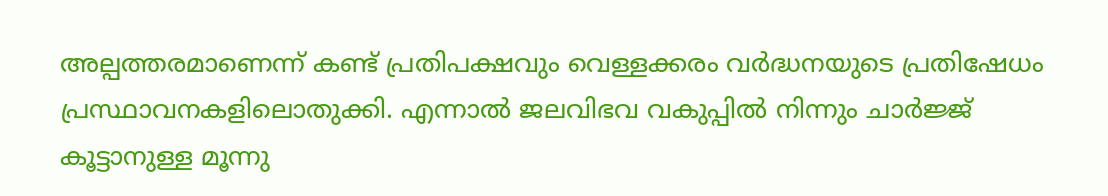അല്പത്തരമാണെന്ന് കണ്ട് പ്രതിപക്ഷവും വെള്ളക്കരം വര്‍ദ്ധനയുടെ പ്രതിഷേധം പ്രസ്ഥാവനകളിലൊതുക്കി. എന്നാല്‍ ജലവിഭവ വകുപ്പില്‍ നിന്നും ചാര്‍ജ്ജ് കൂട്ടാനുള്ള മൂന്നു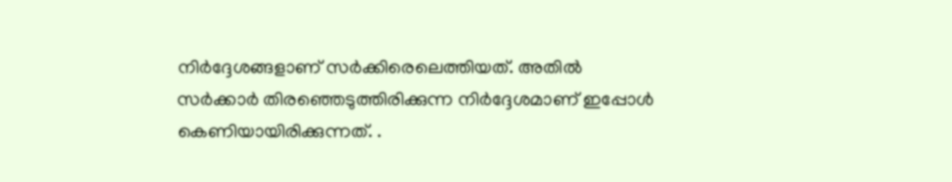നിര്‍ദ്ദേശങ്ങളാണ് സര്‍ക്കിരെലെത്തിയത്. അതില്‍ സര്‍ക്കാര്‍ തിരഞ്ഞെടുത്തിരിക്കുന്ന നിര്‍ദ്ദേശമാണ് ഇപ്പോള്‍ കെണിയായിരിക്കുന്നത്. .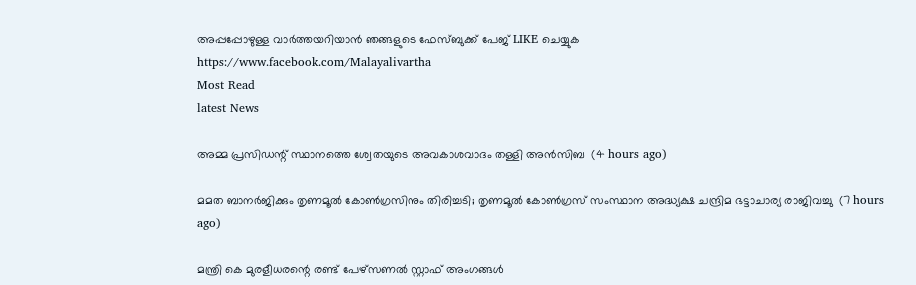അപ്പപ്പോഴുള്ള വാര്‍ത്തയറിയാന്‍ ഞങ്ങളുടെ ഫേസ്‌ബുക്ക്‌ പേജ് LIKE ചെയ്യുക
https://www.facebook.com/Malayalivartha
Most Read
latest News

അമ്മ പ്രസിഡന്റ് സ്ഥാനത്തെ ശ്വേതയുടെ അവകാശവാദം തള്ളി അന്‍സിബ  (4 hours ago)

മമത ബാനര്‍ജിക്കും തൃണമൂല്‍ കോണ്‍ഗ്രസിനും തിരിച്ചടി; തൃണമൂല്‍ കോണ്‍ഗ്രസ് സംസ്ഥാന അദ്ധ്യക്ഷ ചന്ദ്രിമ ഭട്ടാചാര്യ രാജിവച്ചു  (7 hours ago)

മന്ത്രി കെ മുരളീധരന്റെ രണ്ട് പേഴ്‌സണല്‍ സ്റ്റാഫ് അംഗങ്ങള്‍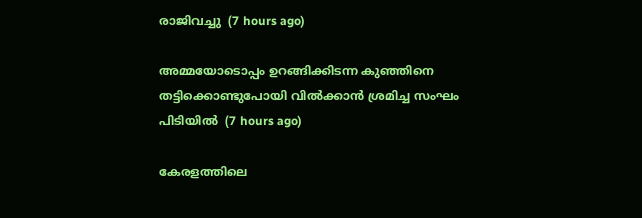രാജിവച്ചു  (7 hours ago)

അമ്മയോടൊപ്പം ഉറങ്ങിക്കിടന്ന കുഞ്ഞിനെ തട്ടിക്കൊണ്ടുപോയി വില്‍ക്കാന്‍ ശ്രമിച്ച സംഘം പിടിയില്‍  (7 hours ago)

കേരളത്തിലെ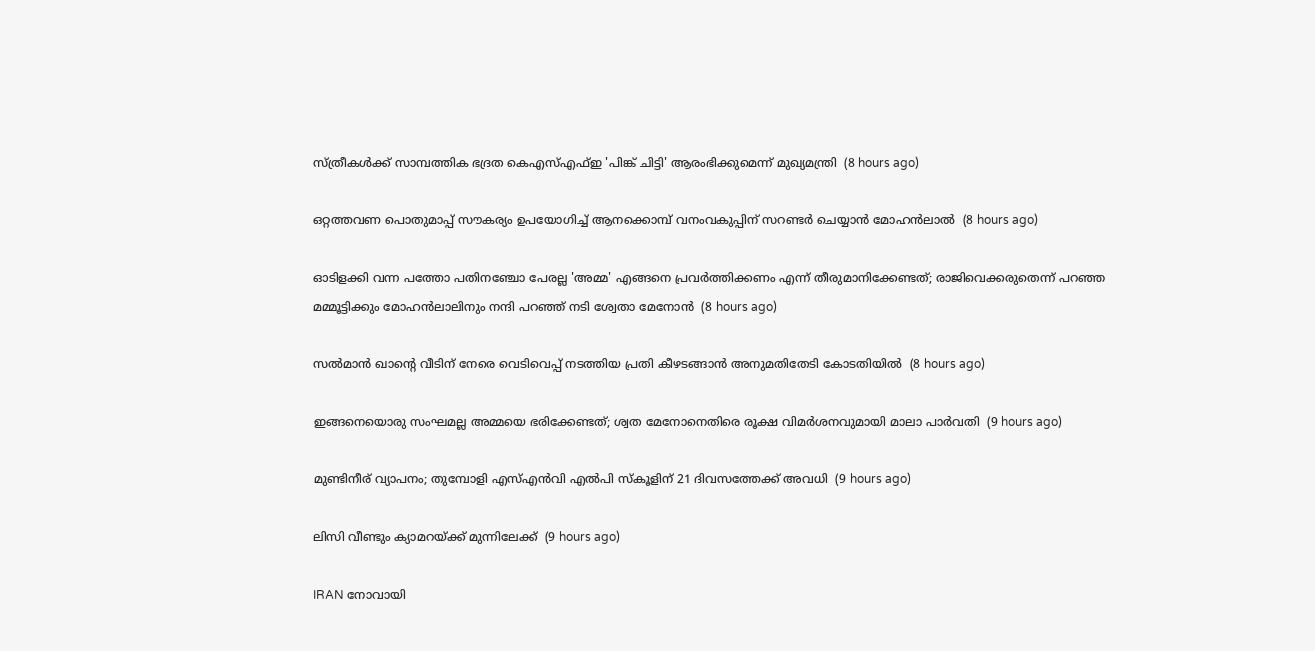സ്ത്രീകള്‍ക്ക് സാമ്പത്തിക ഭദ്രത കെഎസ്എഫ്ഇ 'പിങ്ക് ചിട്ടി' ആരംഭിക്കുമെന്ന് മുഖ്യമന്ത്രി  (8 hours ago)

ഒറ്റത്തവണ പൊതുമാപ്പ് സൗകര്യം ഉപയോഗിച്ച് ആനക്കൊമ്പ് വനംവകുപ്പിന് സറണ്ടര്‍ ചെയ്യാന്‍ മോഹന്‍ലാല്‍  (8 hours ago)

ഓടിളക്കി വന്ന പത്തോ പതിനഞ്ചോ പേരല്ല 'അമ്മ' എങ്ങനെ പ്രവര്‍ത്തിക്കണം എന്ന് തീരുമാനിക്കേണ്ടത്; രാജിവെക്കരുതെന്ന് പറഞ്ഞ മമ്മൂട്ടിക്കും മോഹന്‍ലാലിനും നന്ദി പറഞ്ഞ് നടി ശ്വേതാ മേനോന്‍  (8 hours ago)

സല്‍മാന്‍ ഖാന്റെ വീടിന് നേരെ വെടിവെപ്പ് നടത്തിയ പ്രതി കീഴടങ്ങാന്‍ അനുമതിതേടി കോടതിയില്‍  (8 hours ago)

ഇങ്ങനെയൊരു സംഘമല്ല അമ്മയെ ഭരിക്കേണ്ടത്; ശ്വത മേനോനെതിരെ രൂക്ഷ വിമര്‍ശനവുമായി മാലാ പാര്‍വതി  (9 hours ago)

മുണ്ടിനീര് വ്യാപനം; തുമ്പോളി എസ്എന്‍വി എല്‍പി സ്‌കൂളിന് 21 ദിവസത്തേക്ക് അവധി  (9 hours ago)

ലിസി വീണ്ടും ക്യാമറയ്ക്ക് മുന്നിലേക്ക്  (9 hours ago)

IRAN നോവായി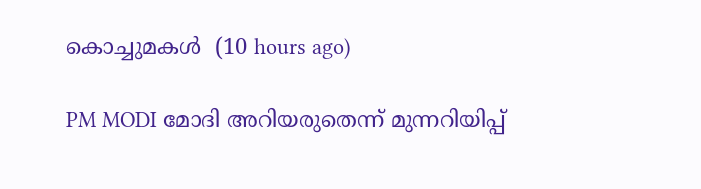കൊച്ചുമകൾ  (10 hours ago)

PM MODI മോദി അറിയരുതെന്ന് മുന്നറിയിപ്പ്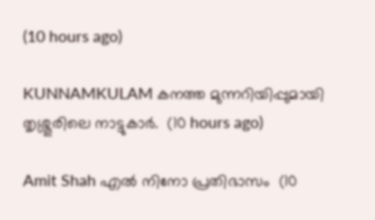(10 hours ago)

KUNNAMKULAM കനത്ത മുന്നറിയിപ്പുമായി തൃശ്ശൂരിലെ നാട്ടുകാര്‍.  (10 hours ago)

Amit Shah എൽ നിനോ പ്രതിഭാസം  (10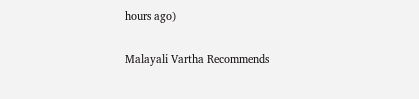hours ago)

Malayali Vartha Recommends